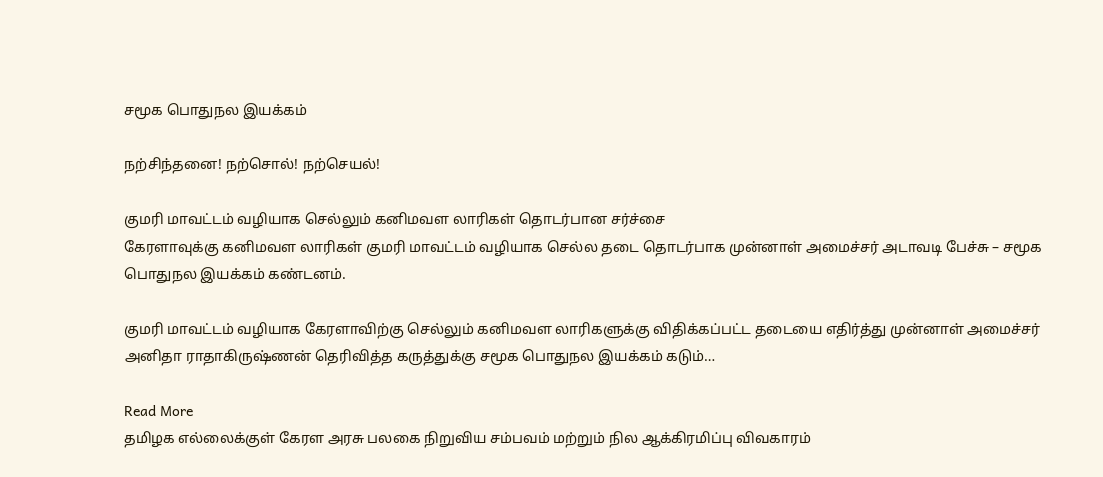சமூக பொதுநல இயக்கம்

நற்சிந்தனை! நற்சொல்! நற்செயல்!

குமரி மாவட்டம் வழியாக செல்லும் கனிமவள லாரிகள் தொடர்பான சர்ச்சை
கேரளாவுக்கு கனிமவள லாரிகள் குமரி மாவட்டம் வழியாக செல்ல தடை தொடர்பாக முன்னாள் அமைச்சர் அடாவடி பேச்சு – சமூக பொதுநல இயக்கம் கண்டனம்.

குமரி மாவட்டம் வழியாக கேரளாவிற்கு செல்லும் கனிமவள லாரிகளுக்கு விதிக்கப்பட்ட தடையை எதிர்த்து முன்னாள் அமைச்சர் அனிதா ராதாகிருஷ்ணன் தெரிவித்த கருத்துக்கு சமூக பொதுநல இயக்கம் கடும்…

Read More
தமிழக எல்லைக்குள் கேரள அரசு பலகை நிறுவிய சம்பவம் மற்றும் நில ஆக்கிரமிப்பு விவகாரம்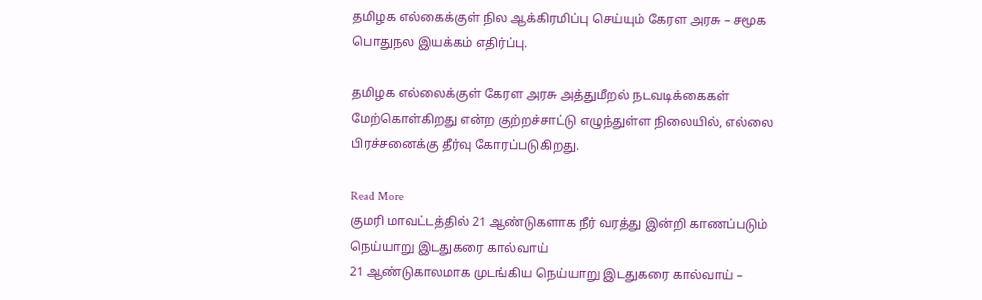தமிழக எல்கைக்குள் நில ஆக்கிரமிப்பு செய்யும் கேரள அரசு – சமூக பொதுநல இயக்கம் எதிர்ப்பு.

தமிழக எல்லைக்குள் கேரள அரசு அத்துமீறல் நடவடிக்கைகள் மேற்கொள்கிறது என்ற குற்றச்சாட்டு எழுந்துள்ள நிலையில், எல்லை பிரச்சனைக்கு தீர்வு கோரப்படுகிறது.

Read More
குமரி மாவட்டத்தில் 21 ஆண்டுகளாக நீர் வரத்து இன்றி காணப்படும் நெய்யாறு இடதுகரை கால்வாய்
21 ஆண்டுகாலமாக முடங்கிய நெய்யாறு இடதுகரை கால்வாய் –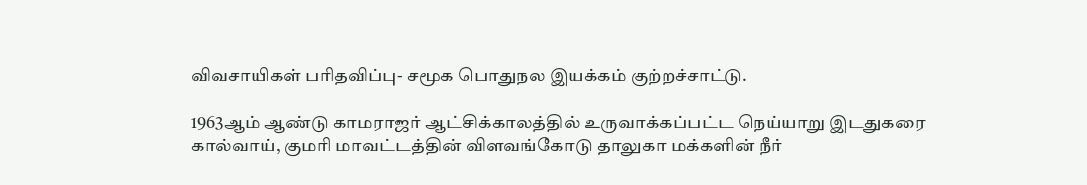விவசாயிகள் பரிதவிப்பு- சமூக பொதுநல இயக்கம் குற்றச்சாட்டு.

1963ஆம் ஆண்டு காமராஜர் ஆட்சிக்காலத்தில் உருவாக்கப்பட்ட நெய்யாறு இடதுகரை கால்வாய், குமரி மாவட்டத்தின் விளவங்கோடு தாலுகா மக்களின் நீர்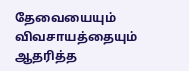தேவையையும் விவசாயத்தையும் ஆதரித்த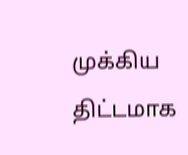முக்கிய திட்டமாக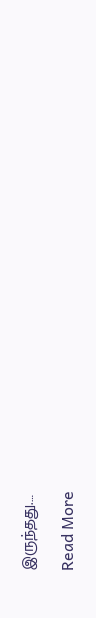இருந்தது.…

Read More